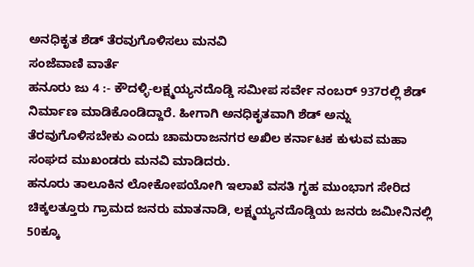ಅನಧಿಕೃತ ಶೆಡ್ ತೆರವುಗೊಳಿಸಲು ಮನವಿ
ಸಂಜೆವಾಣಿ ವಾರ್ತೆ
ಹನೂರು ಜು 4 :- ಕೌದಳ್ಳಿ-ಲಕ್ಷ್ಮಯ್ಯನದೊಡ್ಡಿ ಸಮೀಪ ಸರ್ವೇ ನಂಬರ್ 937ರಲ್ಲಿ ಶೆಡ್ ನಿರ್ಮಾಣ ಮಾಡಿಕೊಂಡಿದ್ದಾರೆ. ಹೀಗಾಗಿ ಅನಧಿಕೃತವಾಗಿ ಶೆಡ್ ಅನ್ನು ತೆರವುಗೊಳಿಸಬೇಕು ಎಂದು ಚಾಮರಾಜನಗರ ಅಖಿಲ ಕರ್ನಾಟಕ ಕುಳುವ ಮಹಾ ಸಂಘದ ಮುಖಂಡರು ಮನವಿ ಮಾಡಿದರು.
ಹನೂರು ತಾಲೂಕಿನ ಲೋಕೋಪಯೋಗಿ ಇಲಾಖೆ ವಸತಿ ಗೃಹ ಮುಂಭಾಗ ಸೇರಿದ ಚಿಕ್ಕಲತ್ತೂರು ಗ್ರಾಮದ ಜನರು ಮಾತನಾಡಿ, ಲಕ್ಷ್ಮಯ್ಯನದೊಡ್ಡಿಯ ಜನರು ಜಮೀನಿನಲ್ಲಿ 50ಕ್ಕೂ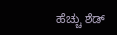ಹೆಚ್ಚು ಶೆಡ್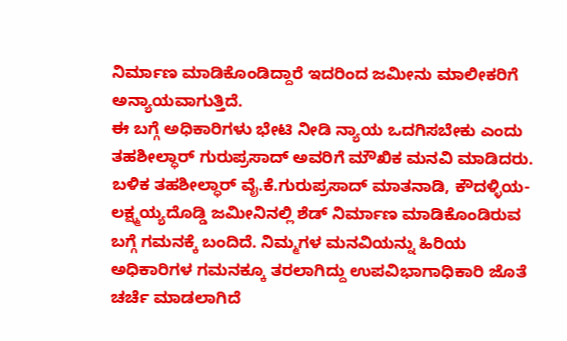ನಿರ್ಮಾಣ ಮಾಡಿಕೊಂಡಿದ್ದಾರೆ ಇದರಿಂದ ಜಮೀನು ಮಾಲೀಕರಿಗೆ ಅನ್ಯಾಯವಾಗುತ್ತಿದೆ.
ಈ ಬಗ್ಗೆ ಅಧಿಕಾರಿಗಳು ಭೇಟಿ ನೀಡಿ ನ್ಯಾಯ ಒದಗಿಸಬೇಕು ಎಂದು ತಹಶೀಲ್ಧಾರ್ ಗುರುಪ್ರಸಾದ್ ಅವರಿಗೆ ಮೌಖಿಕ ಮನವಿ ಮಾಡಿದರು.
ಬಳಿಕ ತಹಶೀಲ್ಧಾರ್ ವೈ.ಕೆ.ಗುರುಪ್ರಸಾದ್ ಮಾತನಾಡಿ, ಕೌದಳ್ಳಿಯ-ಲಕ್ಷ್ಮಯ್ಯದೊಡ್ಡಿ ಜಮೀನಿನಲ್ಲಿ ಶೆಡ್ ನಿರ್ಮಾಣ ಮಾಡಿಕೊಂಡಿರುವ ಬಗ್ಗೆ ಗಮನಕ್ಕೆ ಬಂದಿದೆ. ನಿಮ್ಮಗಳ ಮನವಿಯನ್ನು ಹಿರಿಯ ಅಧಿಕಾರಿಗಳ ಗಮನಕ್ಕೂ ತರಲಾಗಿದ್ದು ಉಪವಿಭಾಗಾಧಿಕಾರಿ ಜೊತೆ ಚರ್ಚೆ ಮಾಡಲಾಗಿದೆ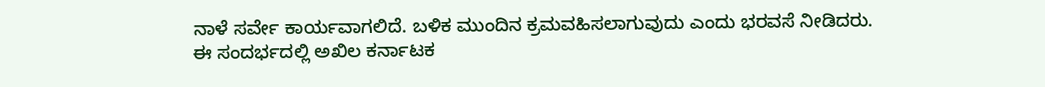ನಾಳೆ ಸರ್ವೇ ಕಾರ್ಯವಾಗಲಿದೆ. ಬಳಿಕ ಮುಂದಿನ ಕ್ರಮವಹಿಸಲಾಗುವುದು ಎಂದು ಭರವಸೆ ನೀಡಿದರು.
ಈ ಸಂದರ್ಭದಲ್ಲಿ ಅಖಿಲ ಕರ್ನಾಟಕ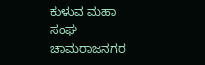ಕುಳುವ ಮಹಾ ಸಂಘ ಚಾಮರಾಜನಗರ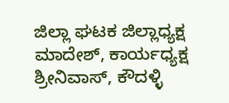ಜಿಲ್ಲಾ ಘಟಕ ಜಿಲ್ಲಾಧ್ಯಕ್ಷ ಮಾದೇಶ್, ಕಾರ್ಯಧ್ಯಕ್ಷ ಶ್ರೀನಿವಾಸ್, ಕೌದಳ್ಳಿ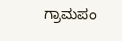ಗ್ರಾಮಪಂ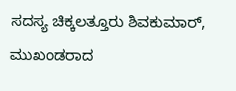ಸದಸ್ಯ ಚಿಕ್ಕಲತ್ತೂರು ಶಿವಕುಮಾರ್, ಮುಖಂಡರಾದ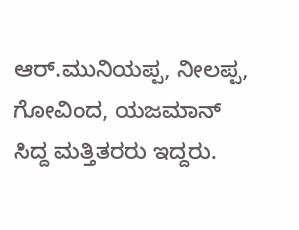ಆರ್.ಮುನಿಯಪ್ಪ, ನೀಲಪ್ಪ, ಗೋವಿಂದ, ಯಜಮಾನ್ ಸಿದ್ದ ಮತ್ತಿತರರು ಇದ್ದರು.